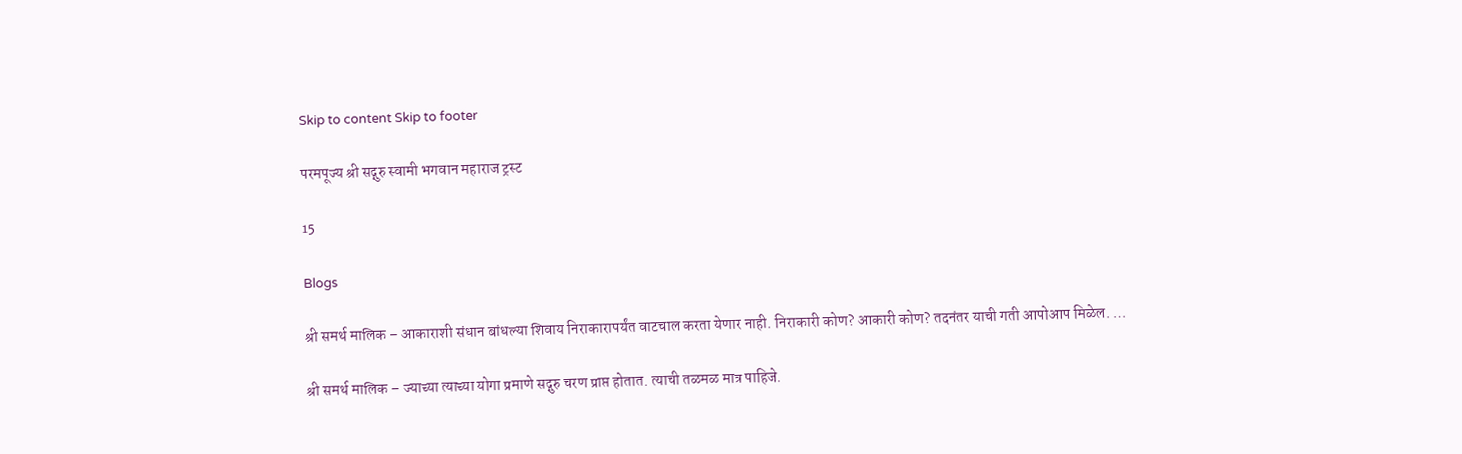Skip to content Skip to footer

परमपूज्य श्री सद्गुरु स्वामी भगवान महाराज ट्रस्ट

15

Blogs

श्री समर्थ मालिक – आकाराशी संधान बांधल्या शिवाय निराकारापर्यंत वाटचाल करता येणार नाही. निराकारी कोण? आकारी कोण? तदनंतर याची गती आपोआप मिळेल. …

श्री समर्थ मालिक – ज्याच्या त्याच्या योगा प्रमाणे सद्गुरु चरण प्राप्त होतात. त्याची तळमळ मात्र पाहिजे.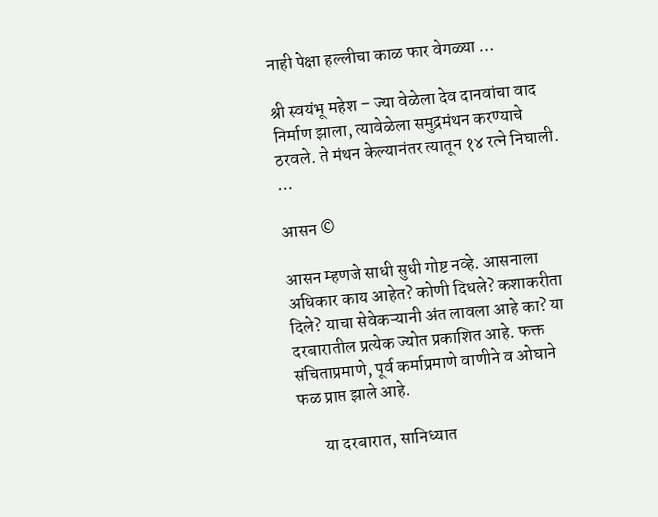नाही पेक्षा हल्लीचा काळ फार वेगळ्या …

श्री स्वयंभू महेश – ज्या वेळेला देव दानवांचा वाद निर्माण झाला, त्यावेळेला समुद्रमंथन करण्याचे ठरवले. ते मंथन केल्यानंतर त्यातून १४ रत्ने निघाली. …

आसन ©

आसन म्हणजे साधी सुधी गोष्ट नव्हे. आसनाला अधिकार काय आहेत? कोणी दिधले? कशाकरीता दिले? याचा सेवेकऱ्यानी अंत लावला आहे का? या दरबारातील प्रत्येक ज्योत प्रकाशित आहे. फक्त संचिताप्रमाणे, पूर्व कर्माप्रमाणे वाणीने व ओघाने फळ प्राप्त झाले आहे.

       या दरबारात, सानिध्यात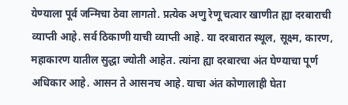येण्याला पूर्व जन्मिचा ठेवा लागतो. प्रत्येक अणु रेणू चत्वार खाणीत ह्या दरबाराची व्याप्ती आहे. सर्व ठिकाणी याची व्याप्ती आहे. या दरबारात स्थूल, सूक्ष्म, कारण, महाकारण यातील सुद्धा ज्योती आहेत. त्यांना ह्या दरबारचा अंत घेण्याचा पूर्ण अधिकार आहे. आसन ते आसनच आहे. याचा अंत कोणालाही घेता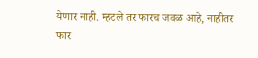येणार नाही. म्हटले तर फारच जवळ आहे, नाहीतर फार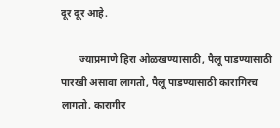दूर दूर आहे.

       ज्याप्रमाणे हिरा ओळखण्यासाठी, पैलू पाडण्यासाठी पारखी असावा लागतो, पैलू पाडण्यासाठी कारागिरच लागतो. कारागीर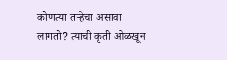कोणत्या तऱ्हेचा असावा लागतो? त्याची कृती ओळखून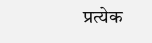प्रत्येक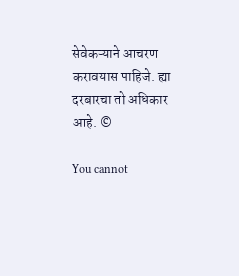सेवेकऱ्याने आचरण करावयास पाहिजे. ह्या दरबारचा तो अधिकार आहे. ©

You cannot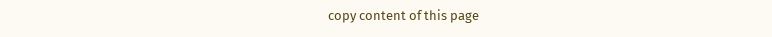copy content of this page